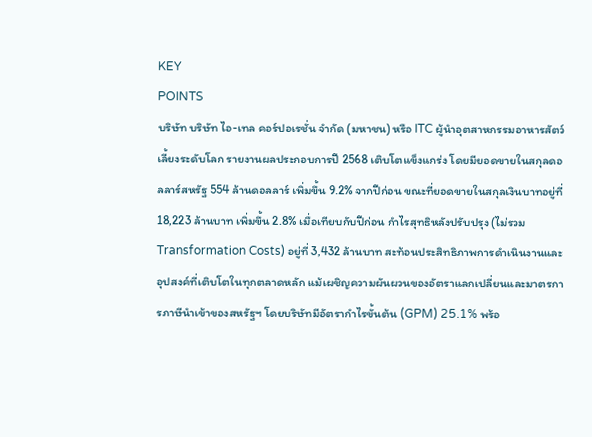KEY
POINTS
บริษัท บริษัท ไอ-เทล คอร์ปอเรชั่น จำกัด (มหาชน) หรือ ITC ผู้นำอุตสาหกรรมอาหารสัตว์เลี้ยงระดับโลก รายงานผลประกอบการปี 2568 เติบโตแข็งแกร่ง โดยมียอดขายในสกุลดอลลาร์สหรัฐ 554 ล้านดอลลาร์ เพิ่มขึ้น 9.2% จากปีก่อน ขณะที่ยอดขายในสกุลเงินบาทอยู่ที่ 18,223 ล้านบาท เพิ่มขึ้น 2.8% เมื่อเทียบกับปีก่อน กำไรสุทธิหลังปรับปรุง (ไม่รวม Transformation Costs) อยู่ที่ 3,432 ล้านบาท สะท้อนประสิทธิภาพการดำเนินงานและอุปสงค์ที่เติบโตในทุกตลาดหลัก แม้เผชิญความผันผวนของอัตราแลกเปลี่ยนและมาตรการภาษีนำเข้าของสหรัฐฯ โดยบริษัทมีอัตรากำไรขั้นต้น (GPM) 25.1% พร้อ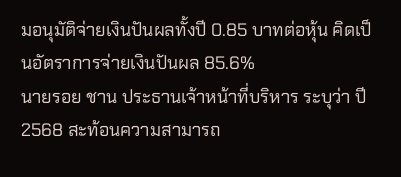มอนุมัติจ่ายเงินปันผลทั้งปี 0.85 บาทต่อหุ้น คิดเป็นอัตราการจ่ายเงินปันผล 85.6%
นายรอย ชาน ประธานเจ้าหน้าที่บริหาร ระบุว่า ปี 2568 สะท้อนความสามารถ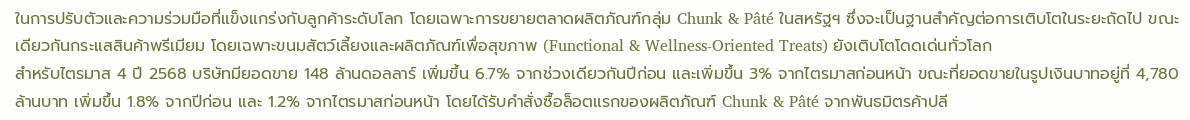ในการปรับตัวและความร่วมมือที่แข็งแกร่งกับลูกค้าระดับโลก โดยเฉพาะการขยายตลาดผลิตภัณฑ์กลุ่ม Chunk & Pâté ในสหรัฐฯ ซึ่งจะเป็นฐานสำคัญต่อการเติบโตในระยะถัดไป ขณะเดียวกันกระแสสินค้าพรีเมียม โดยเฉพาะขนมสัตว์เลี้ยงและผลิตภัณฑ์เพื่อสุขภาพ (Functional & Wellness-Oriented Treats) ยังเติบโตโดดเด่นทั่วโลก
สำหรับไตรมาส 4 ปี 2568 บริษัทมียอดขาย 148 ล้านดอลลาร์ เพิ่มขึ้น 6.7% จากช่วงเดียวกันปีก่อน และเพิ่มขึ้น 3% จากไตรมาสก่อนหน้า ขณะที่ยอดขายในรูปเงินบาทอยู่ที่ 4,780 ล้านบาท เพิ่มขึ้น 1.8% จากปีก่อน และ 1.2% จากไตรมาสก่อนหน้า โดยได้รับคำสั่งซื้อล็อตแรกของผลิตภัณฑ์ Chunk & Pâté จากพันธมิตรค้าปลี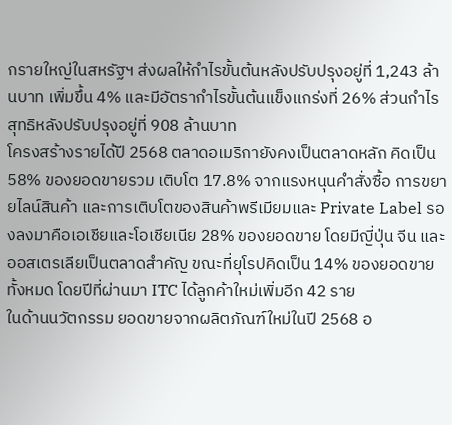กรายใหญ่ในสหรัฐฯ ส่งผลให้กำไรขั้นต้นหลังปรับปรุงอยู่ที่ 1,243 ล้านบาท เพิ่มขึ้น 4% และมีอัตรากำไรขั้นต้นแข็งแกร่งที่ 26% ส่วนกำไรสุทธิหลังปรับปรุงอยู่ที่ 908 ล้านบาท
โครงสร้างรายได้ปี 2568 ตลาดอเมริกายังคงเป็นตลาดหลัก คิดเป็น 58% ของยอดขายรวม เติบโต 17.8% จากแรงหนุนคำสั่งซื้อ การขยายไลน์สินค้า และการเติบโตของสินค้าพรีเมียมและ Private Label รองลงมาคือเอเชียและโอเชียเนีย 28% ของยอดขาย โดยมีญี่ปุ่น จีน และออสเตรเลียเป็นตลาดสำคัญ ขณะที่ยุโรปคิดเป็น 14% ของยอดขายทั้งหมด โดยปีที่ผ่านมา ITC ได้ลูกค้าใหม่เพิ่มอีก 42 ราย
ในด้านนวัตกรรม ยอดขายจากผลิตภัณฑ์ใหม่ในปี 2568 อ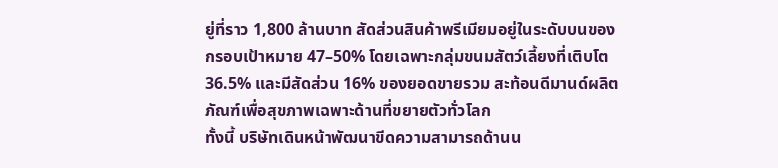ยู่ที่ราว 1,800 ล้านบาท สัดส่วนสินค้าพรีเมียมอยู่ในระดับบนของกรอบเป้าหมาย 47–50% โดยเฉพาะกลุ่มขนมสัตว์เลี้ยงที่เติบโต 36.5% และมีสัดส่วน 16% ของยอดขายรวม สะท้อนดีมานด์ผลิตภัณฑ์เพื่อสุขภาพเฉพาะด้านที่ขยายตัวทั่วโลก
ทั้งนี้ บริษัทเดินหน้าพัฒนาขีดความสามารถด้านน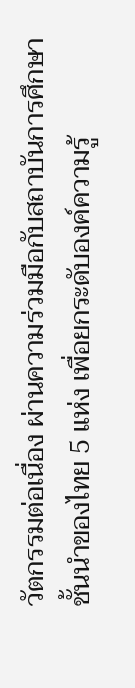วัตกรรมต่อเนื่อง ผ่านความร่วมมือกับสถาบันการศึกษาชั้นนำของไทย 5 แห่ง เพื่อยกระดับองค์ความรู้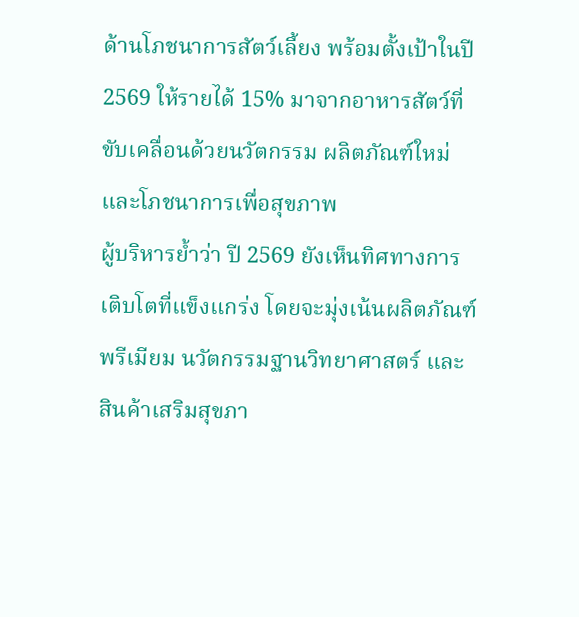ด้านโภชนาการสัตว์เลี้ยง พร้อมตั้งเป้าในปี 2569 ให้รายได้ 15% มาจากอาหารสัตว์ที่ขับเคลื่อนด้วยนวัตกรรม ผลิตภัณฑ์ใหม่ และโภชนาการเพื่อสุขภาพ
ผู้บริหารย้ำว่า ปี 2569 ยังเห็นทิศทางการเติบโตที่แข็งแกร่ง โดยจะมุ่งเน้นผลิตภัณฑ์พรีเมียม นวัตกรรมฐานวิทยาศาสตร์ และสินค้าเสริมสุขภา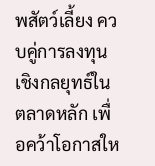พสัตว์เลี้ยง ควบคู่การลงทุนเชิงกลยุทธ์ในตลาดหลัก เพื่อคว้าโอกาสให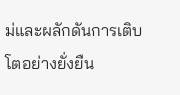ม่และผลักดันการเติบโตอย่างยั่งยืน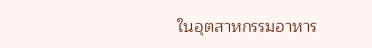ในอุตสาหกรรมอาหาร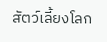สัตว์เลี้ยงโลก